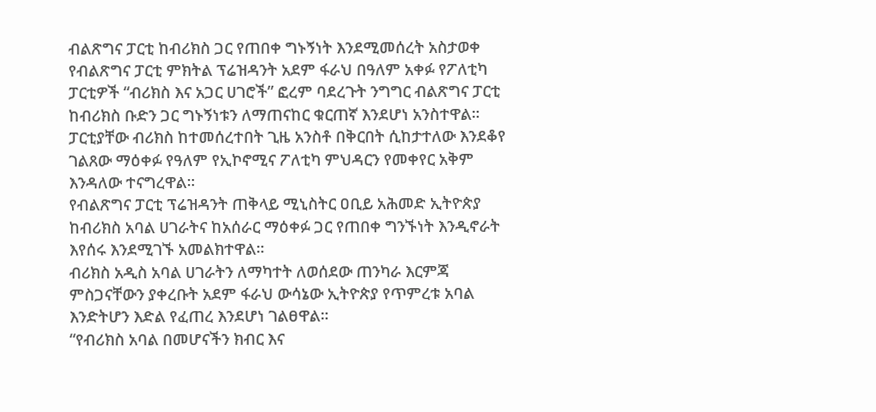ብልጽግና ፓርቲ ከብሪክስ ጋር የጠበቀ ግኑኝነት እንደሚመሰረት አስታወቀ
የብልጽግና ፓርቲ ምክትል ፕሬዝዳንት አደም ፋራህ በዓለም አቀፉ የፖለቲካ ፓርቲዎች “ብሪክስ እና አጋር ሀገሮች” ፎረም ባደረጉት ንግግር ብልጽግና ፓርቲ ከብሪክስ ቡድን ጋር ግኑኝነቱን ለማጠናከር ቁርጠኛ እንደሆነ አንስተዋል፡፡
ፓርቲያቸው ብሪክስ ከተመሰረተበት ጊዜ አንስቶ በቅርበት ሲከታተለው እንደቆየ ገልጸው ማዕቀፉ የዓለም የኢኮኖሚና ፖለቲካ ምህዳርን የመቀየር አቅም እንዳለው ተናግረዋል።
የብልጽግና ፓርቲ ፕሬዝዳንት ጠቅላይ ሚኒስትር ዐቢይ አሕመድ ኢትዮጵያ ከብሪክስ አባል ሀገራትና ከአሰራር ማዕቀፉ ጋር የጠበቀ ግንኙነት እንዲኖራት እየሰሩ እንደሚገኙ አመልክተዋል።
ብሪክስ አዲስ አባል ሀገራትን ለማካተት ለወሰደው ጠንካራ እርምጃ ምስጋናቸውን ያቀረቡት አደም ፋራህ ውሳኔው ኢትዮጵያ የጥምረቱ አባል እንድትሆን እድል የፈጠረ እንደሆነ ገልፀዋል።
“የብሪክስ አባል በመሆናችን ክብር እና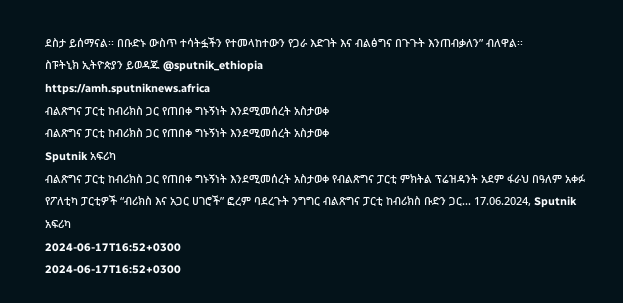ደስታ ይሰማናል፡፡ በቡድኑ ውስጥ ተሳትፏችን የተመላከተውን የጋራ እድገት እና ብልፅግና በጉጉት እንጠብቃለን” ብለዋል፡፡
ስፑትኒክ ኢትዮጵያን ይወዳጁ @sputnik_ethiopia
https://amh.sputniknews.africa
ብልጽግና ፓርቲ ከብሪክስ ጋር የጠበቀ ግኑኝነት እንደሚመሰረት አስታወቀ
ብልጽግና ፓርቲ ከብሪክስ ጋር የጠበቀ ግኑኝነት እንደሚመሰረት አስታወቀ
Sputnik አፍሪካ
ብልጽግና ፓርቲ ከብሪክስ ጋር የጠበቀ ግኑኝነት እንደሚመሰረት አስታወቀ የብልጽግና ፓርቲ ምክትል ፕሬዝዳንት አደም ፋራህ በዓለም አቀፉ የፖለቲካ ፓርቲዎች “ብሪክስ እና አጋር ሀገሮች” ፎረም ባደረጉት ንግግር ብልጽግና ፓርቲ ከብሪክስ ቡድን ጋር... 17.06.2024, Sputnik አፍሪካ
2024-06-17T16:52+0300
2024-06-17T16:52+0300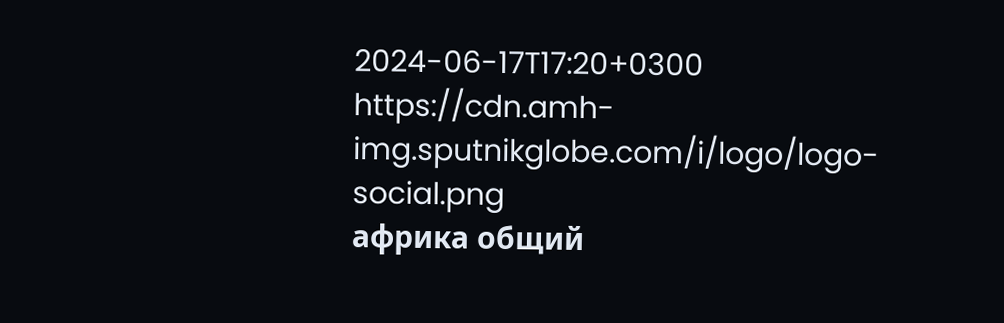2024-06-17T17:20+0300
https://cdn.amh-img.sputnikglobe.com/i/logo/logo-social.png
африка общий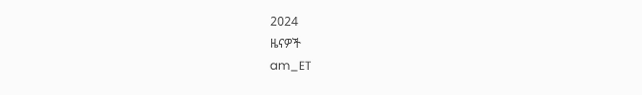2024
ዜናዎች
am_ET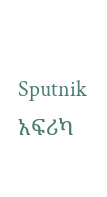Sputnik አፍሪካ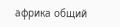африка общий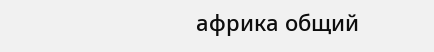африка общий